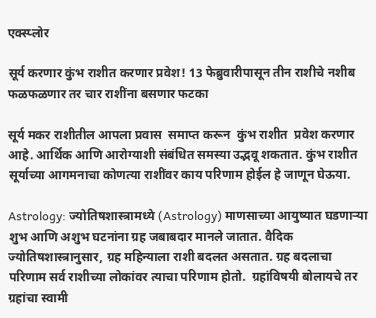एक्स्प्लोर

सूर्य करणार कुंभ राशीत करणार प्रवेश! 13 फेब्रुवारीपासून तीन राशीचे नशीब फळफळणार तर चार राशींना बसणार फटका

सूर्य मकर राशीतील आपला प्रवास  समाप्त करून  कुंभ राशीत  प्रवेश करणार आहे. आर्थिक आणि आरोग्याशी संबंधित समस्या उद्भवू शकतात. कुंभ राशीत सूर्याच्या आगमनाचा कोणत्या राशींवर काय परिणाम होईल हे जाणून घेऊया.

Astrology: ज्योतिषशास्त्रामध्ये (Astrology) माणसाच्या आयुष्यात घडणाऱ्या  शुभ आणि अशुभ घटनांना ग्रह जबाबदार मानले जातात. वैदिक ज्योतिषशास्त्रानुसार, ग्रह महिन्याला राशी बदलत असतात. ग्रह बदलाचा परिणाम सर्व राशीच्या लोकांवर त्याचा परिणाम होतो.  ग्रहांविषयी बोलायचे तर ग्रहांचा स्वामी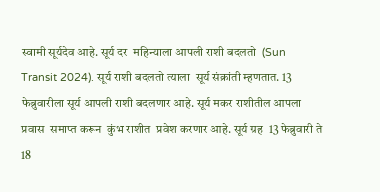स्वामी सूर्यदेव आहे. सूर्य दर  महिन्याला आपली राशी बदलतो  (Sun Transit 2024). सूर्य राशी बदलतो त्याला  सूर्य संक्रांती म्हणतात. 13 फेब्रुवारीला सूर्य आपली राशी बदलणार आहे. सूर्य मकर राशीतील आपला प्रवास  समाप्त करून  कुंभ राशीत  प्रवेश करणार आहे. सूर्य ग्रह  13 फेब्रुवारी ते 18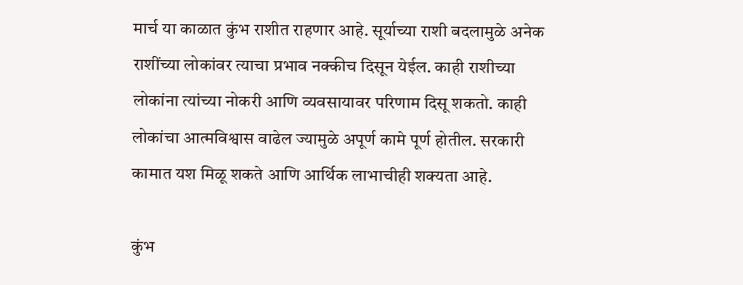मार्च या काळात कुंभ राशीत राहणार आहे. सूर्याच्या राशी बदलामुळे अनेक राशींच्या लोकांवर त्याचा प्रभाव नक्कीच दिसून येईल. काही राशीच्या  लोकांना त्यांच्या नोकरी आणि व्यवसायावर परिणाम दिसू शकतो. काही लोकांचा आत्मविश्वास वाढेल ज्यामुळे अपूर्ण कामे पूर्ण होतील. सरकारी कामात यश मिळू शकते आणि आर्थिक लाभाचीही शक्यता आहे.

कुंभ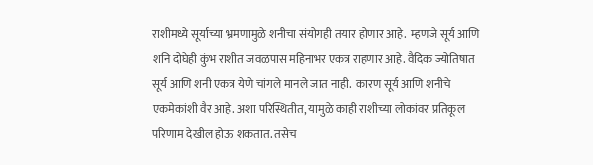राशीमध्ये सूर्याच्या भ्रमणामुळे शनीचा संयोगही तयार होणार आहे.  म्हणजे सूर्य आणि शनि दोघेही कुंभ राशीत जवळपास महिनाभर एकत्र राहणार आहे. वैदिक ज्योतिषात सूर्य आणि शनी एकत्र येणे चांगले मानले जात नाही.  कारण सूर्य आणि शनीचे एकमेकांशी वैर आहे. अशा परिस्थितीत, यामुळे काही राशीच्या लोकांवर प्रतिकूल परिणाम देखील होऊ शकतात. तसेच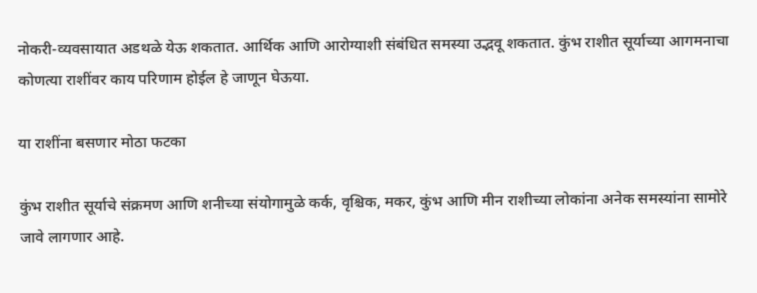नोकरी-व्यवसायात अडथळे येऊ शकतात. आर्थिक आणि आरोग्याशी संबंधित समस्या उद्भवू शकतात. कुंभ राशीत सूर्याच्या आगमनाचा कोणत्या राशींवर काय परिणाम होईल हे जाणून घेऊया.

या राशींना बसणार मोठा फटका

कुंभ राशीत सूर्याचे संक्रमण आणि शनीच्या संयोगामुळे कर्क, वृश्चिक, मकर, कुंभ आणि मीन राशीच्या लोकांना अनेक समस्यांना सामोरे जावे लागणार आहे.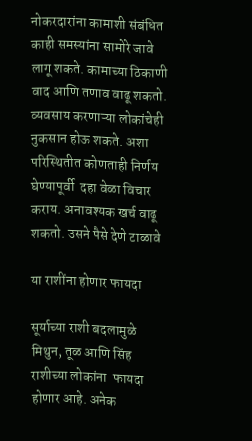नोकरदारांना कामाशी संबंधित काही समस्यांना सामोरे जावे लागू शकते. कामाच्या ठिकाणी वाद आणि तणाव वाढू शकतो. व्यवसाय करणाऱ्या लोकांचेही नुकसान होऊ शकते. अशा परिस्थितीत कोणताही निर्णय घेण्यापूर्वी  दहा वेळा विचार कराय. अनावश्यक खर्च वाढू शकतो. उसने पैसे देणे टाळावे

या राशींना होणार फायदा

सूर्याच्या राशी बदलामुळे  मिथुन, तूळ आणि सिंह राशीच्या लोकांना  फायदा होणार आहे. अनेक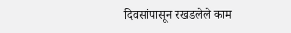दिवसांपासून रखडलेले काम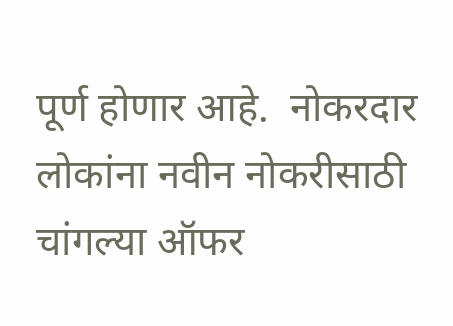पूर्ण होणार आहे.  नोकरदार लोकांना नवीन नोकरीसाठी चांगल्या ऑफर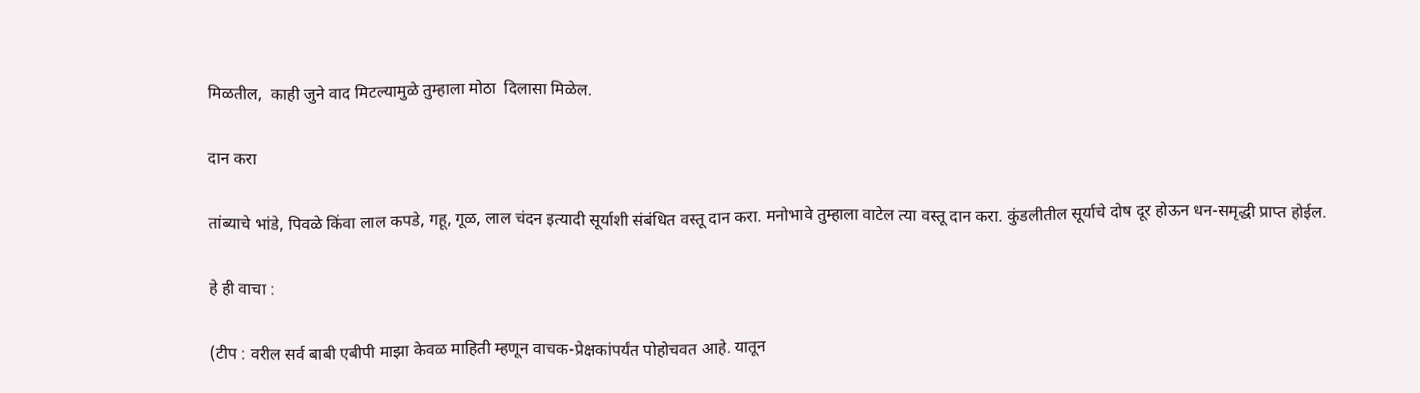मिळतील,  काही जुने वाद मिटल्यामुळे तुम्हाला मोठा  दिलासा मिळेल.

दान करा

तांब्याचे भांडे, पिवळे किंवा लाल कपडे, गहू, गूळ, लाल चंदन इत्यादी सूर्याशी संबंधित वस्तू दान करा. मनोभावे तुम्हाला वाटेल त्या वस्तू दान करा. कुंडलीतील सूर्याचे दोष दूर होऊन धन-समृद्धी प्राप्त होईल.

हे ही वाचा :

(टीप : वरील सर्व बाबी एबीपी माझा केवळ माहिती म्हणून वाचक-प्रेक्षकांपर्यंत पोहोचवत आहे. यातून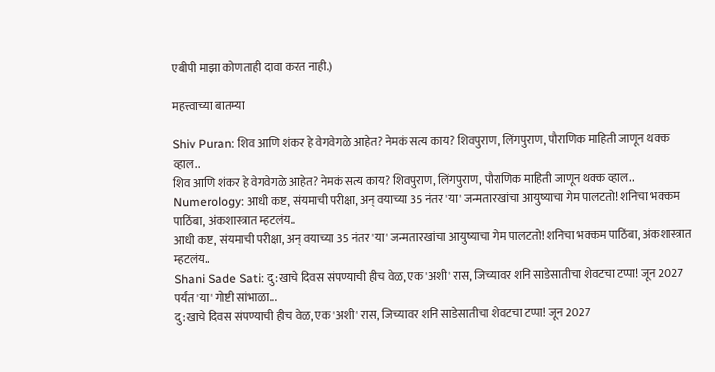एबीपी माझा कोणताही दावा करत नाही.)

महत्त्वाच्या बातम्या

Shiv Puran: शिव आणि शंकर हे वेगवेगळे आहेत? नेमकं सत्य काय? शिवपुराण, लिंगपुराण, पौराणिक माहिती जाणून थक्क व्हाल..
शिव आणि शंकर हे वेगवेगळे आहेत? नेमकं सत्य काय? शिवपुराण, लिंगपुराण, पौराणिक माहिती जाणून थक्क व्हाल..
Numerology: आधी कष्ट, संयमाची परीक्षा, अन् वयाच्या 35 नंतर 'या' जन्मतारखांचा आयुष्याचा गेम पालटतो! शनिचा भक्कम पाठिंबा, अंकशास्त्रात म्हटलंय..
आधी कष्ट, संयमाची परीक्षा, अन् वयाच्या 35 नंतर 'या' जन्मतारखांचा आयुष्याचा गेम पालटतो! शनिचा भक्कम पाठिंबा, अंकशास्त्रात म्हटलंय..
Shani Sade Sati: दु:खाचे दिवस संपण्याची हीच वेळ, एक 'अशी' रास, जिच्यावर शनि साडेसातीचा शेवटचा टप्पा! जून 2027 पर्यंत 'या' गोष्टी सांभाळा...
दु:खाचे दिवस संपण्याची हीच वेळ, एक 'अशी' रास, जिच्यावर शनि साडेसातीचा शेवटचा टप्पा! जून 2027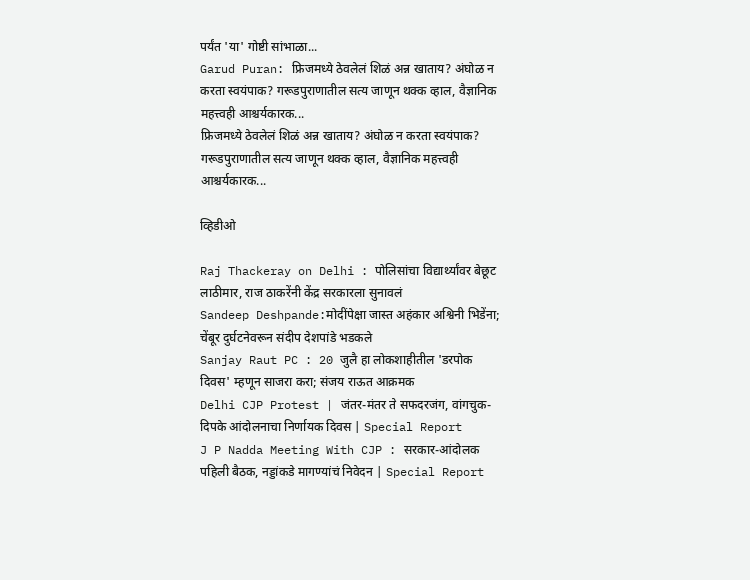पर्यंत 'या' गोष्टी सांभाळा...
Garud Puran: फ्रिजमध्ये ठेवलेलं शिळं अन्न खाताय? अंघोळ न करता स्वयंपाक? गरूडपुराणातील सत्य जाणून थक्क व्हाल, वैज्ञानिक महत्त्वही आश्चर्यकारक...
फ्रिजमध्ये ठेवलेलं शिळं अन्न खाताय? अंघोळ न करता स्वयंपाक? गरूडपुराणातील सत्य जाणून थक्क व्हाल, वैज्ञानिक महत्त्वही आश्चर्यकारक...

व्हिडीओ

Raj Thackeray on Delhi : पोलिसांचा विद्यार्थ्यांवर बेछूट लाठीमार, राज ठाकरेंनी केंद्र सरकारला सुनावलं
Sandeep Deshpande:मोदींपेक्षा जास्त अहंकार अश्विनी भिडेंना; चेंबूर दुर्घटनेवरून संदीप देशपांडे भडकले
Sanjay Raut PC : 20 जुलै हा लोकशाहीतील 'डरपोक दिवस' म्हणून साजरा करा; संजय राऊत आक्रमक
Delhi CJP Protest | जंतर-मंतर ते सफदरजंग, वांगचुक-दिपके आंदोलनाचा निर्णायक दिवस | Special Report
J P Nadda Meeting With CJP : सरकार-आंदोलक पहिली बैठक, नड्डांकडे मागण्यांचं निवेदन | Special Report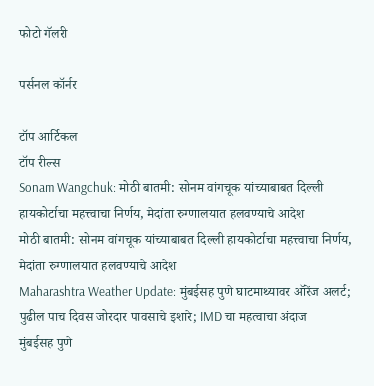फोटो गॅलरी

पर्सनल कॉर्नर

टॉप आर्टिकल
टॉप रील्स
Sonam Wangchuk: मोठी बातमी: सोनम वांगचूक यांच्याबाबत दिल्ली हायकोर्टाचा महत्त्वाचा निर्णय, मेदांता रुग्णालयात हलवण्याचे आदेश
मोठी बातमी: सोनम वांगचूक यांच्याबाबत दिल्ली हायकोर्टाचा महत्त्वाचा निर्णय, मेदांता रुग्णालयात हलवण्याचे आदेश
Maharashtra Weather Update: मुंबईसह पुणे घाटमाथ्यावर ऑरेंज अलर्ट; पुढील पाच दिवस जोरदार पावसाचे इशारे; IMD चा महत्वाचा अंदाज
मुंबईसह पुणे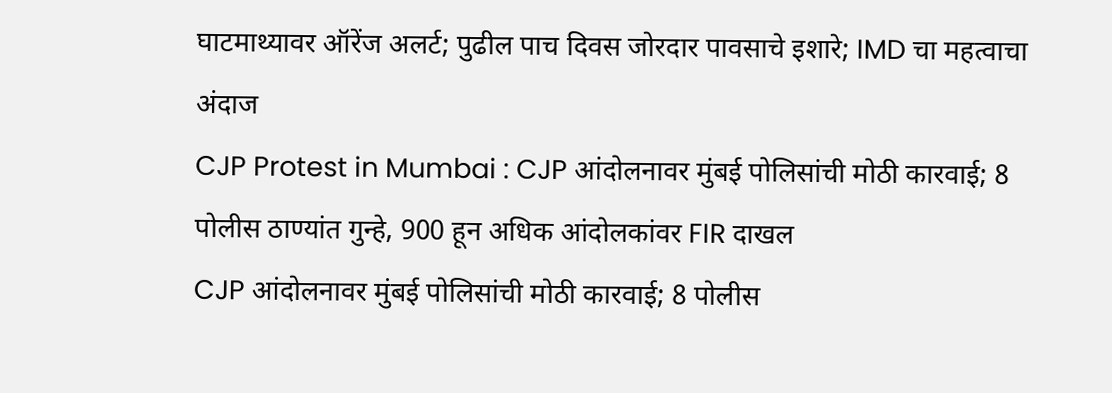घाटमाथ्यावर ऑरेंज अलर्ट; पुढील पाच दिवस जोरदार पावसाचे इशारे; IMD चा महत्वाचा अंदाज
CJP Protest in Mumbai : CJP आंदोलनावर मुंबई पोलिसांची मोठी कारवाई; 8 पोलीस ठाण्यांत गुन्हे, 900 हून अधिक आंदोलकांवर FIR दाखल
CJP आंदोलनावर मुंबई पोलिसांची मोठी कारवाई; 8 पोलीस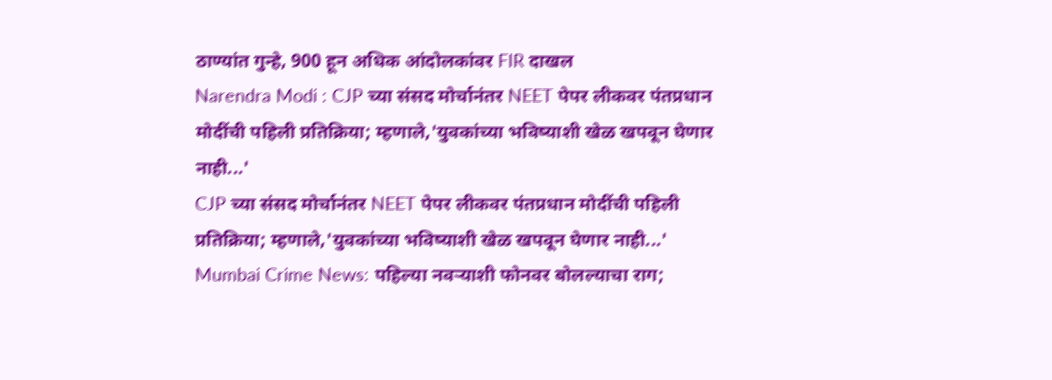ठाण्यांत गुन्हे, 900 हून अधिक आंदोलकांवर FIR दाखल
Narendra Modi : CJP च्या संसद मोर्चानंतर NEET पेपर लीकवर पंतप्रधान मोदींची पहिली प्रतिक्रिया; म्हणाले,'युवकांच्या भविष्याशी खेळ खपवून घेणार नाही...'
CJP च्या संसद मोर्चानंतर NEET पेपर लीकवर पंतप्रधान मोदींची पहिली प्रतिक्रिया; म्हणाले,'युवकांच्या भविष्याशी खेळ खपवून घेणार नाही...'
Mumbai Crime News: पहिल्या नवऱ्याशी फोनवर बोलल्याचा राग;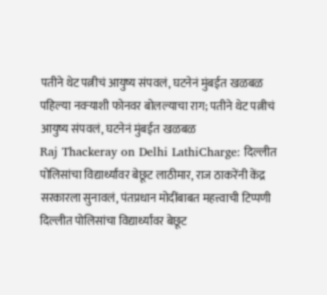पतीने थेट पत्नीचं आयुष्य संपवलं, घटनेनं मुंबईत खळबळ
पहिल्या नवऱ्याशी फोनवर बोलल्याचा राग; पतीने थेट पत्नीचं आयुष्य संपवलं, घटनेनं मुंबईत खळबळ
Raj Thackeray on Delhi LathiCharge: दिल्लीत पोलिसांचा विद्यार्थ्यांवर बेछूट लाठीमार, राज ठाकरेंनी केंद्र सरकारला सुनावलं, पंतप्रधान मोदींबाबत महत्त्वाची टिप्पणी
दिल्लीत पोलिसांचा विद्यार्थ्यांवर बेछूट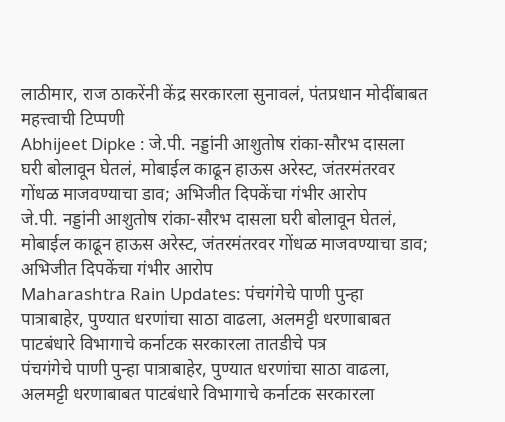लाठीमार, राज ठाकरेंनी केंद्र सरकारला सुनावलं, पंतप्रधान मोदींबाबत महत्त्वाची टिप्पणी
Abhijeet Dipke : जे.पी. नड्डांनी आशुतोष रांका-सौरभ दासला घरी बोलावून घेतलं, मोबाईल काढून हाऊस अरेस्ट, जंतरमंतरवर गोंधळ माजवण्याचा डाव; अभिजीत दिपकेंचा गंभीर आरोप
जे.पी. नड्डांनी आशुतोष रांका-सौरभ दासला घरी बोलावून घेतलं, मोबाईल काढून हाऊस अरेस्ट, जंतरमंतरवर गोंधळ माजवण्याचा डाव; अभिजीत दिपकेंचा गंभीर आरोप
Maharashtra Rain Updates: पंचगंगेचे पाणी पुन्हा पात्राबाहेर, पुण्यात धरणांचा साठा वाढला, अलमट्टी धरणाबाबत पाटबंधारे विभागाचे कर्नाटक सरकारला तातडीचे पत्र
पंचगंगेचे पाणी पुन्हा पात्राबाहेर, पुण्यात धरणांचा साठा वाढला, अलमट्टी धरणाबाबत पाटबंधारे विभागाचे कर्नाटक सरकारला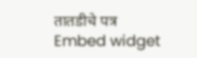तातडीचे पत्र
Embed widget